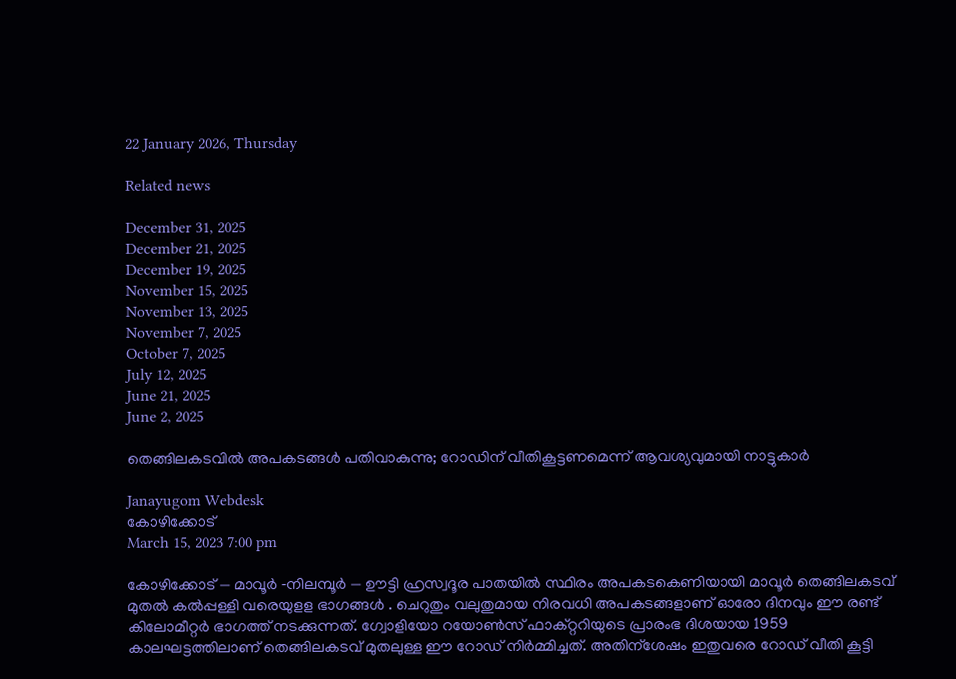22 January 2026, Thursday

Related news

December 31, 2025
December 21, 2025
December 19, 2025
November 15, 2025
November 13, 2025
November 7, 2025
October 7, 2025
July 12, 2025
June 21, 2025
June 2, 2025

തെങ്ങിലകടവില്‍ അപകടങ്ങൾ പതിവാകുന്നു; റോഡിന് വീതികൂട്ടണമെന്ന് ആവശ്യവുമായി നാട്ടുകാര്‍

Janayugom Webdesk
കോഴിക്കോട്
March 15, 2023 7:00 pm

കോഴിക്കോട് — മാവൂർ ‑നിലമ്പൂർ — ഊട്ടി ഹ്രസ്വദൂര പാതയിൽ സ്ഥിരം അപകടകെണിയായി മാവൂർ തെങ്ങിലകടവ് മുതൽ കൽപ്പള്ളി വരെയുളള ഭാഗങ്ങൾ . ചെറുതും വലുതുമായ നിരവധി അപകടങ്ങളാണ് ഓരോ ദിനവും ഈ രണ്ട് കിലോമീറ്റർ ഭാഗത്ത് നടക്കുന്നത്. ഗ്വോളിയോ റയോൺസ് ഫാക്റ്ററിയുടെ പ്രാരംഭ ദിശയായ 1959 കാലഘട്ടത്തിലാണ് തെങ്ങിലകടവ് മുതലുള്ള ഈ റോഡ് നിർമ്മിച്ചത്. അതിന്‌ശേഷം ഇതുവരെ റോഡ് വീതി കൂട്ടി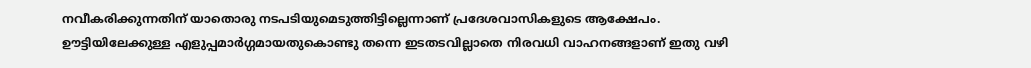നവീകരിക്കുന്നതിന് യാതൊരു നടപടിയുമെടുത്തിട്ടില്ലെന്നാണ് പ്രദേശവാസികളുടെ ആക്ഷേപം. ഊട്ടിയിലേക്കുള്ള എളുപ്പമാർഗ്ഗമായതുകൊണ്ടു തന്നെ ഇടതടവില്ലാതെ നിരവധി വാഹനങ്ങളാണ് ഇതു വഴി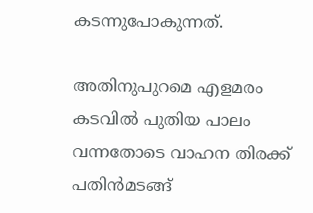കടന്നുപോകുന്നത്.

അതിനുപുറമെ എളമരം കടവിൽ പുതിയ പാലം വന്നതോടെ വാഹന തിരക്ക് പതിൻമടങ്ങ്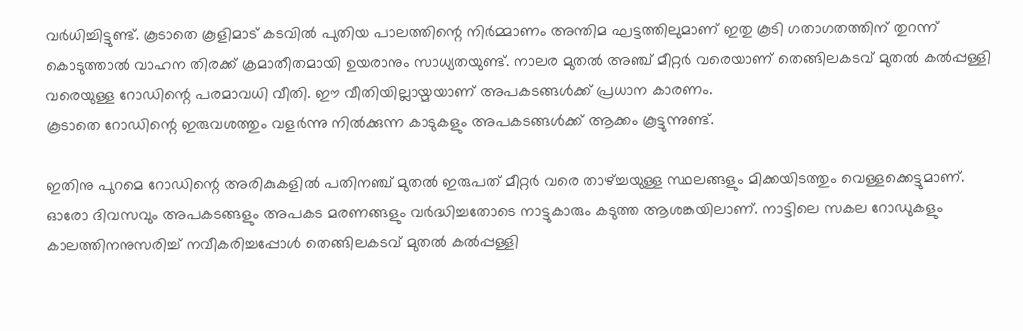വർധിച്ചിട്ടുണ്ട്. കൂടാതെ കൂളിമാട് കടവിൽ പുതിയ പാലത്തിന്റെ നിർമ്മാണം അന്തിമ ഘട്ടത്തിലുമാണ് ഇതു കൂടി ഗതാഗതത്തിന് തുറന്ന് കൊടുത്താൽ വാഹന തിരക്ക് ക്രമാതീതമായി ഉയരാനും സാധ്യതയുണ്ട്. നാലര മുതൽ അഞ്ച് മീറ്റർ വരെയാണ് തെങ്ങിലകടവ് മുതൽ കൽപ്പള്ളി വരെയുള്ള റോഡിന്റെ പരമാവധി വീതി. ഈ വീതിയില്ലായ്മയാണ് അപകടങ്ങൾക്ക് പ്രധാന കാരണം.
കൂടാതെ റോഡിന്റെ ഇരുവശത്തും വളർന്നു നിൽക്കുന്ന കാടുകളും അപകടങ്ങൾക്ക് ആക്കം കൂട്ടുന്നുണ്ട്.

ഇതിനു പുറമെ റോഡിന്റെ അരികുകളിൽ പതിനഞ്ച് മുതൽ ഇരുപത് മീറ്റർ വരെ താഴ്ച്ചയുള്ള സ്ഥലങ്ങളും മിക്കയിടത്തും വെള്ളക്കെട്ടുമാണ്. ഓരോ ദിവസവും അപകടങ്ങളും അപകട മരണങ്ങളും വർദ്ധിച്ചതോടെ നാട്ടുകാരും കടുത്ത ആശങ്കയിലാണ്. നാട്ടിലെ സകല റോഡുകളും കാലത്തിനനുസരിച്ച് നവീകരിച്ചപ്പോൾ തെങ്ങിലകടവ് മുതൽ കൽപ്പള്ളി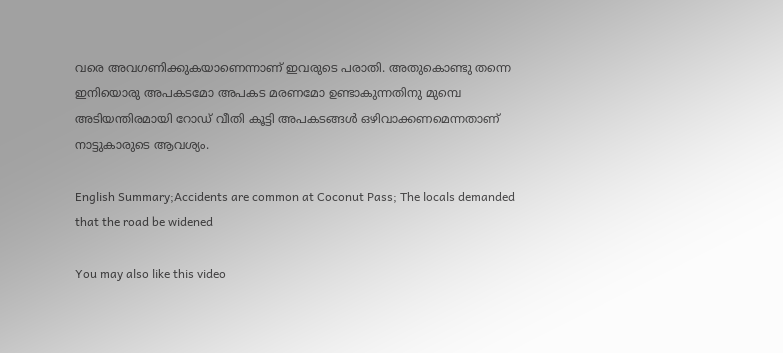വരെ അവഗണിക്കുകയാണെന്നാണ് ഇവരുടെ പരാതി. അതുകൊണ്ടു തന്നെ ഇനിയൊരു അപകടമോ അപകട മരണമോ ഉണ്ടാകുന്നതിനു മുമ്പെ അടിയന്തിരമായി റോഡ് വീതി കൂട്ടി അപകടങ്ങൾ ഒഴിവാക്കണമെന്നതാണ് നാട്ടുകാരുടെ ആവശ്യം.

English Summary;Accidents are common at Coconut Pass; The locals demanded that the road be widened

You may also like this video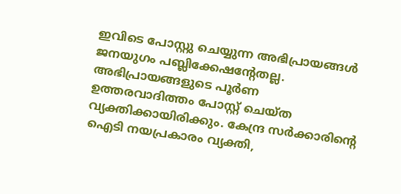ഇവിടെ പോസ്റ്റു ചെയ്യുന്ന അഭിപ്രായങ്ങള്‍ ജനയുഗം പബ്ലിക്കേഷന്റേതല്ല. അഭിപ്രായങ്ങളുടെ പൂര്‍ണ ഉത്തരവാദിത്തം പോസ്റ്റ് ചെയ്ത വ്യക്തിക്കായിരിക്കും. കേന്ദ്ര സര്‍ക്കാരിന്റെ ഐടി നയപ്രകാരം വ്യക്തി,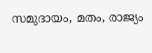സമുദായം, മതം, രാജ്യം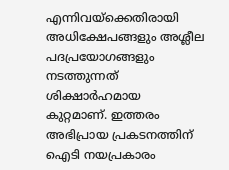എന്നിവയ്‌ക്കെതിരായി അധിക്ഷേപങ്ങളും അശ്ലീല പദപ്രയോഗങ്ങളും നടത്തുന്നത് ശിക്ഷാര്‍ഹമായ കുറ്റമാണ്. ഇത്തരം അഭിപ്രായ പ്രകടനത്തിന് ഐടി നയപ്രകാരം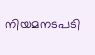നിയമനടപടി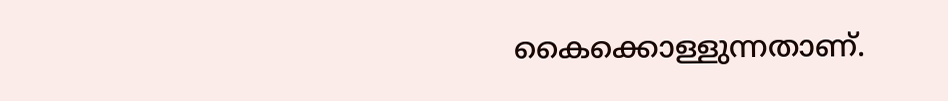കൈക്കൊള്ളുന്നതാണ്.